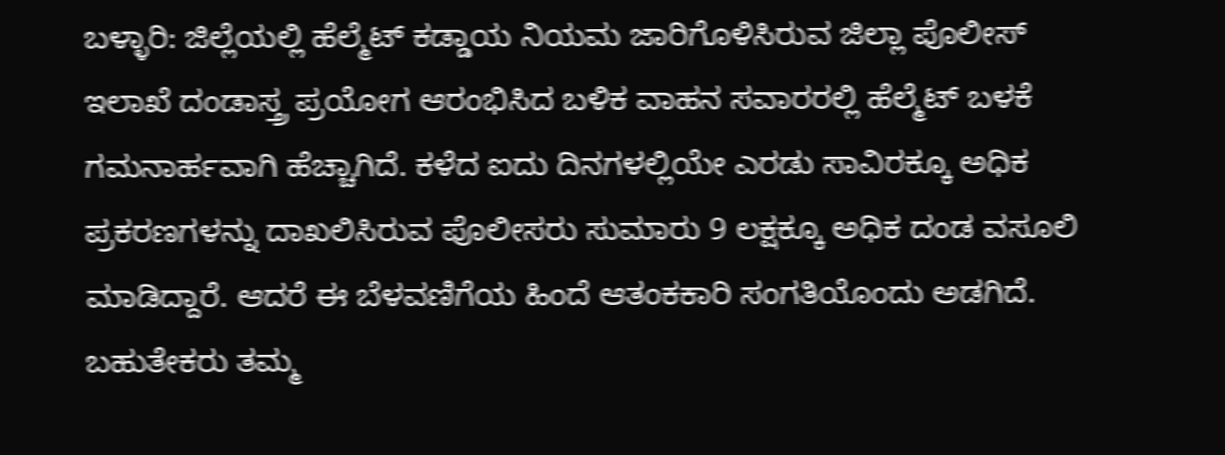ಬಳ್ಳಾರಿ: ಜಿಲ್ಲೆಯಲ್ಲಿ ಹೆಲ್ಮೆಟ್ ಕಡ್ಡಾಯ ನಿಯಮ ಜಾರಿಗೊಳಿಸಿರುವ ಜಿಲ್ಲಾ ಪೊಲೀಸ್ ಇಲಾಖೆ ದಂಡಾಸ್ತ್ರ ಪ್ರಯೋಗ ಆರಂಭಿಸಿದ ಬಳಿಕ ವಾಹನ ಸವಾರರಲ್ಲಿ ಹೆಲ್ಮೆಟ್ ಬಳಕೆ ಗಮನಾರ್ಹವಾಗಿ ಹೆಚ್ಚಾಗಿದೆ. ಕಳೆದ ಐದು ದಿನಗಳಲ್ಲಿಯೇ ಎರಡು ಸಾವಿರಕ್ಕೂ ಅಧಿಕ ಪ್ರಕರಣಗಳನ್ನು ದಾಖಲಿಸಿರುವ ಪೊಲೀಸರು ಸುಮಾರು 9 ಲಕ್ಷಕ್ಕೂ ಅಧಿಕ ದಂಡ ವಸೂಲಿ ಮಾಡಿದ್ದಾರೆ. ಆದರೆ ಈ ಬೆಳವಣಿಗೆಯ ಹಿಂದೆ ಆತಂಕಕಾರಿ ಸಂಗತಿಯೊಂದು ಅಡಗಿದೆ. ಬಹುತೇಕರು ತಮ್ಮ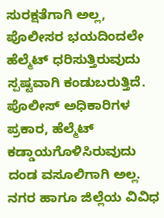ಸುರಕ್ಷತೆಗಾಗಿ ಅಲ್ಲ, ಪೊಲೀಸರ ಭಯದಿಂದಲೇ ಹೆಲ್ಮೆಟ್ ಧರಿಸುತ್ತಿರುವುದು ಸ್ಪಷ್ಟವಾಗಿ ಕಂಡುಬರುತ್ತಿದೆ.
ಪೊಲೀಸ್ ಅಧಿಕಾರಿಗಳ ಪ್ರಕಾರ, ಹೆಲ್ಮೆಟ್ ಕಡ್ಡಾಯಗೊಳಿಸಿರುವುದು ದಂಡ ವಸೂಲಿಗಾಗಿ ಅಲ್ಲ. ನಗರ ಹಾಗೂ ಜಿಲ್ಲೆಯ ವಿವಿಧ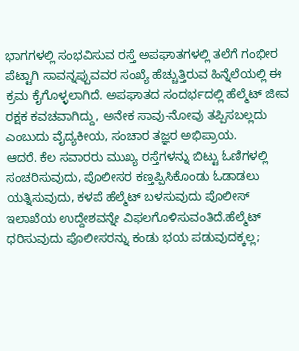ಭಾಗಗಳಲ್ಲಿ ಸಂಭವಿಸುವ ರಸ್ತೆ ಅಪಘಾತಗಳಲ್ಲಿ ತಲೆಗೆ ಗಂಭೀರ ಪೆಟ್ಟಾಗಿ ಸಾವನ್ನಪ್ಪುವವರ ಸಂಖ್ಯೆ ಹೆಚ್ಚುತ್ತಿರುವ ಹಿನ್ನೆಲೆಯಲ್ಲಿ ಈ ಕ್ರಮ ಕೈಗೊಳ್ಳಲಾಗಿದೆ. ಅಪಘಾತದ ಸಂದರ್ಭದಲ್ಲಿ ಹೆಲ್ಮೆಟ್ ಜೀವ ರಕ್ಷಕ ಕವಚವಾಗಿದ್ದು, ಅನೇಕ ಸಾವು-ನೋವು ತಪ್ಪಿಸಬಲ್ಲದು ಎಂಬುದು ವೈದ್ಯಕೀಯ, ಸಂಚಾರ ತಜ್ಞರ ಅಭಿಪ್ರಾಯ.
ಆದರೆ. ಕೆಲ ಸವಾರರು ಮುಖ್ಯ ರಸ್ತೆಗಳನ್ನು ಬಿಟ್ಟು ಓಣಿಗಳಲ್ಲಿ ಸಂಚರಿಸುವುದು, ಪೊಲೀಸರ ಕಣ್ತಪ್ಪಿಸಿಕೊಂಡು ಓಡಾಡಲು ಯತ್ನಿಸುವುದು, ಕಳಪೆ ಹೆಲ್ಮೆಟ್ ಬಳಸುವುದು ಪೊಲೀಸ್ ಇಲಾಖೆಯ ಉದ್ದೇಶವನ್ನೇ ವಿಫಲಗೊಳಿಸುವಂತಿದೆ.ಹೆಲ್ಮೆಟ್ ಧರಿಸುವುದು ಪೊಲೀಸರನ್ನು ಕಂಡು ಭಯ ಪಡುವುದಕ್ಕಲ್ಲ;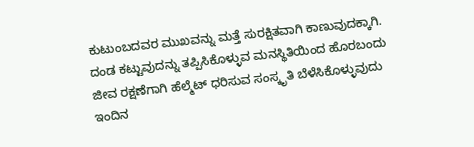ಕುಟುಂಬದವರ ಮುಖವನ್ನು ಮತ್ತೆ ಸುರಕ್ಷಿತವಾಗಿ ಕಾಣುವುದಕ್ಕಾಗಿ. ದಂಡ ಕಟ್ಟುವುದನ್ನು ತಪ್ಪಿಸಿಕೊಳ್ಳುವ ಮನಸ್ಥಿತಿಯಿಂದ ಹೊರಬಂದು ಜೀವ ರಕ್ಷಣೆಗಾಗಿ ಹೆಲ್ಮೆಟ್ ಧರಿಸುವ ಸಂಸ್ಕೃತಿ ಬೆಳೆಸಿಕೊಳ್ಳುವುದು ಇಂದಿನ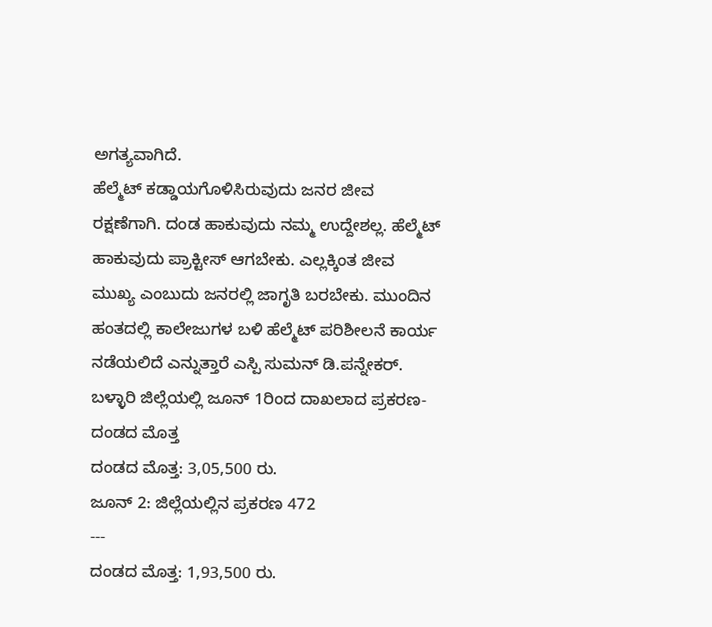ಅಗತ್ಯವಾಗಿದೆ.
ಹೆಲ್ಮೆಟ್ ಕಡ್ಡಾಯಗೊಳಿಸಿರುವುದು ಜನರ ಜೀವ ರಕ್ಷಣೆಗಾಗಿ. ದಂಡ ಹಾಕುವುದು ನಮ್ಮ ಉದ್ದೇಶಲ್ಲ. ಹೆಲ್ಮೆಟ್ ಹಾಕುವುದು ಪ್ರಾಕ್ಟೀಸ್ ಆಗಬೇಕು. ಎಲ್ಲಕ್ಕಿಂತ ಜೀವ ಮುಖ್ಯ ಎಂಬುದು ಜನರಲ್ಲಿ ಜಾಗೃತಿ ಬರಬೇಕು. ಮುಂದಿನ ಹಂತದಲ್ಲಿ ಕಾಲೇಜುಗಳ ಬಳಿ ಹೆಲ್ಮೆಟ್ ಪರಿಶೀಲನೆ ಕಾರ್ಯ ನಡೆಯಲಿದೆ ಎನ್ನುತ್ತಾರೆ ಎಸ್ಪಿ ಸುಮನ್ ಡಿ.ಪನ್ನೇಕರ್.
ಬಳ್ಳಾರಿ ಜಿಲ್ಲೆಯಲ್ಲಿ ಜೂನ್ 1ರಿಂದ ದಾಖಲಾದ ಪ್ರಕರಣ- ದಂಡದ ಮೊತ್ತ
ದಂಡದ ಮೊತ್ತ: 3,05,500 ರು.
ಜೂನ್ 2: ಜಿಲ್ಲೆಯಲ್ಲಿನ ಪ್ರಕರಣ 472
---
ದಂಡದ ಮೊತ್ತ: 1,93,500 ರು.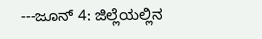---ಜೂನ್ 4: ಜಿಲ್ಲೆಯಲ್ಲಿನ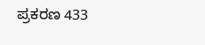ಪ್ರಕರಣ 433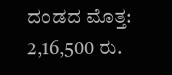ದಂಡದ ಮೊತ್ತ: 2,16,500 ರು.